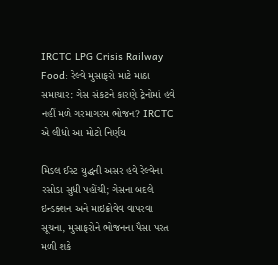IRCTC LPG Crisis Railway Food: રેલ્વે મુસાફરો માટે માઠા સમાચાર: ગેસ સંકટને કારણે ટ્રેનોમાં હવે નહીં મળે ગરમાગરમ ભોજન? IRCTC એ લીધો આ મોટો નિર્ણય

મિડલ ઈસ્ટ યુદ્ધની અસર હવે રેલ્વેના રસોડા સુધી પહોંચી; ગેસના બદલે ઇન્ડક્શન અને માઇક્રોવેવ વાપરવા સૂચના, મુસાફરોને ભોજનના પૈસા પરત મળી શકે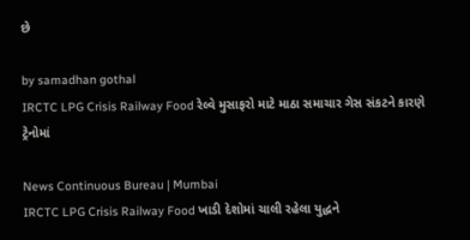છે

by samadhan gothal
IRCTC LPG Crisis Railway Food રેલ્વે મુસાફરો માટે માઠા સમાચાર ગેસ સંકટને કારણે ટ્રેનોમાં

News Continuous Bureau | Mumbai
IRCTC LPG Crisis Railway Food ખાડી દેશોમાં ચાલી રહેલા યુદ્ધને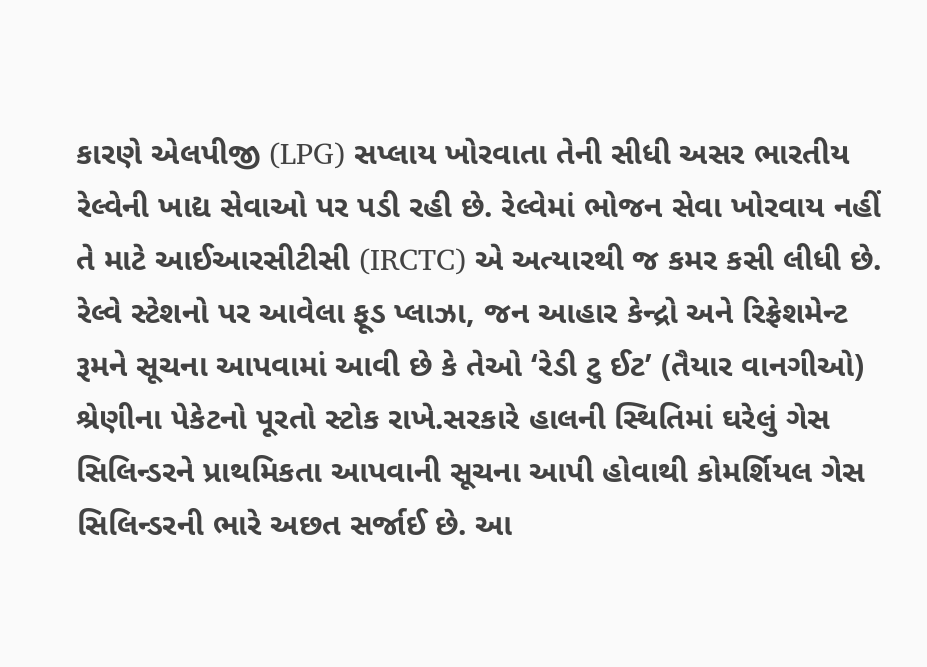કારણે એલપીજી (LPG) સપ્લાય ખોરવાતા તેની સીધી અસર ભારતીય રેલ્વેની ખાદ્ય સેવાઓ પર પડી રહી છે. રેલ્વેમાં ભોજન સેવા ખોરવાય નહીં તે માટે આઈઆરસીટીસી (IRCTC) એ અત્યારથી જ કમર કસી લીધી છે. રેલ્વે સ્ટેશનો પર આવેલા ફૂડ પ્લાઝા, જન આહાર કેન્દ્રો અને રિફ્રેશમેન્ટ રૂમને સૂચના આપવામાં આવી છે કે તેઓ ‘રેડી ટુ ઈટ’ (તૈયાર વાનગીઓ) શ્રેણીના પેકેટનો પૂરતો સ્ટોક રાખે.સરકારે હાલની સ્થિતિમાં ઘરેલું ગેસ સિલિન્ડરને પ્રાથમિકતા આપવાની સૂચના આપી હોવાથી કોમર્શિયલ ગેસ સિલિન્ડરની ભારે અછત સર્જાઈ છે. આ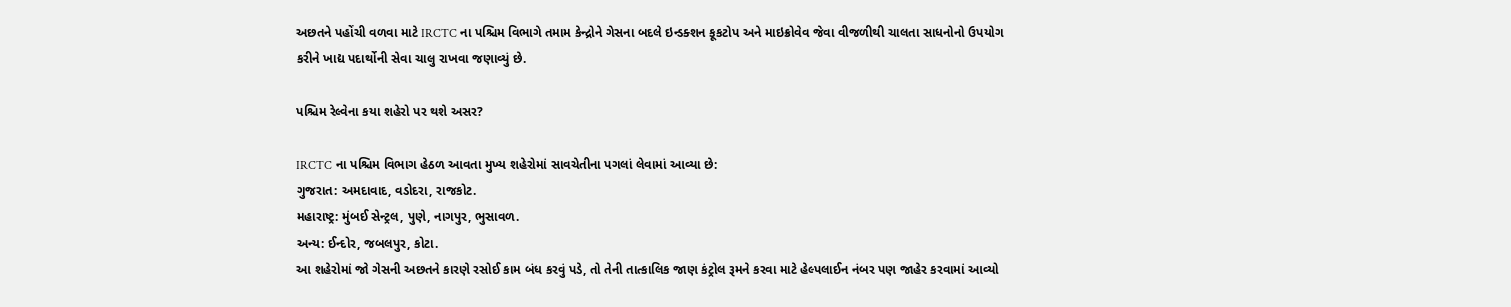અછતને પહોંચી વળવા માટે IRCTC ના પશ્ચિમ વિભાગે તમામ કેન્દ્રોને ગેસના બદલે ઇન્ડક્શન કૂકટોપ અને માઇક્રોવેવ જેવા વીજળીથી ચાલતા સાધનોનો ઉપયોગ કરીને ખાદ્ય પદાર્થોની સેવા ચાલુ રાખવા જણાવ્યું છે.

પશ્ચિમ રેલ્વેના કયા શહેરો પર થશે અસર?

IRCTC ના પશ્ચિમ વિભાગ હેઠળ આવતા મુખ્ય શહેરોમાં સાવચેતીના પગલાં લેવામાં આવ્યા છે:
ગુજરાત: અમદાવાદ, વડોદરા, રાજકોટ.
મહારાષ્ટ્ર: મુંબઈ સેન્ટ્રલ, પુણે, નાગપુર, ભુસાવળ.
અન્ય: ઈન્દોર, જબલપુર, કોટા.
આ શહેરોમાં જો ગેસની અછતને કારણે રસોઈ કામ બંધ કરવું પડે, તો તેની તાત્કાલિક જાણ કંટ્રોલ રૂમને કરવા માટે હેલ્પલાઈન નંબર પણ જાહેર કરવામાં આવ્યો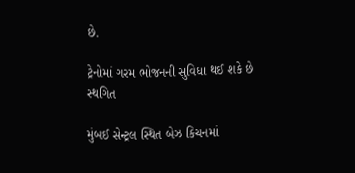છે.

ટ્રેનોમાં ગરમ ભોજનની સુવિધા થઈ શકે છે સ્થગિત

મુંબઈ સેન્ટ્રલ સ્થિત બેઝ કિચનમાં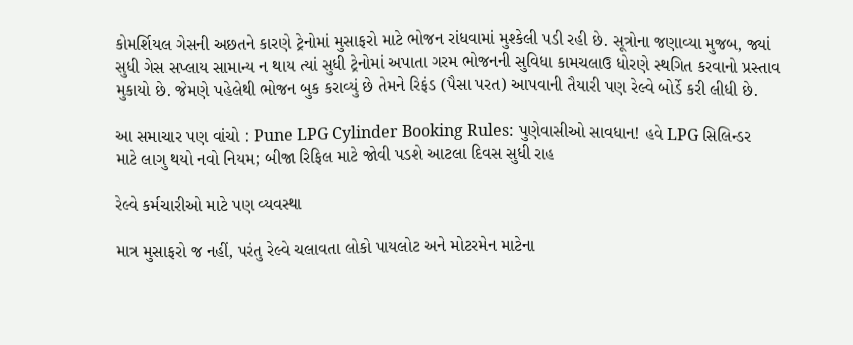કોમર્શિયલ ગેસની અછતને કારણે ટ્રેનોમાં મુસાફરો માટે ભોજન રાંધવામાં મુશ્કેલી પડી રહી છે. સૂત્રોના જણાવ્યા મુજબ, જ્યાં સુધી ગેસ સપ્લાય સામાન્ય ન થાય ત્યાં સુધી ટ્રેનોમાં અપાતા ગરમ ભોજનની સુવિધા કામચલાઉ ધોરણે સ્થગિત કરવાનો પ્રસ્તાવ મુકાયો છે. જેમણે પહેલેથી ભોજન બુક કરાવ્યું છે તેમને રિફંડ (પૈસા પરત) આપવાની તૈયારી પણ રેલ્વે બોર્ડે કરી લીધી છે.

આ સમાચાર પણ વાંચો : Pune LPG Cylinder Booking Rules: પુણેવાસીઓ સાવધાન! હવે LPG સિલિન્ડર માટે લાગુ થયો નવો નિયમ; બીજા રિફિલ માટે જોવી પડશે આટલા દિવસ સુધી રાહ

રેલ્વે કર્મચારીઓ માટે પણ વ્યવસ્થા

માત્ર મુસાફરો જ નહીં, પરંતુ રેલ્વે ચલાવતા લોકો પાયલોટ અને મોટરમેન માટેના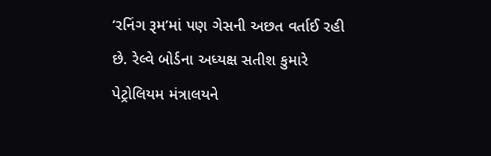‘રનિંગ રૂમ’માં પણ ગેસની અછત વર્તાઈ રહી છે. રેલ્વે બોર્ડના અધ્યક્ષ સતીશ કુમારે પેટ્રોલિયમ મંત્રાલયને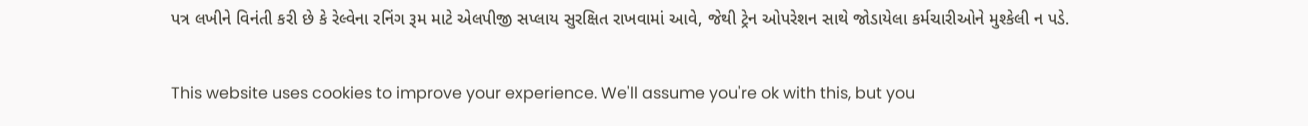પત્ર લખીને વિનંતી કરી છે કે રેલ્વેના રનિંગ રૂમ માટે એલપીજી સપ્લાય સુરક્ષિત રાખવામાં આવે, જેથી ટ્રેન ઓપરેશન સાથે જોડાયેલા કર્મચારીઓને મુશ્કેલી ન પડે.

This website uses cookies to improve your experience. We'll assume you're ok with this, but you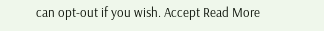can opt-out if you wish. Accept Read More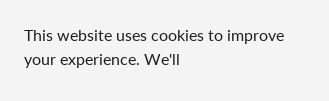This website uses cookies to improve your experience. We'll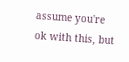assume you're ok with this, but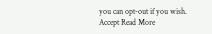you can opt-out if you wish. Accept Read More